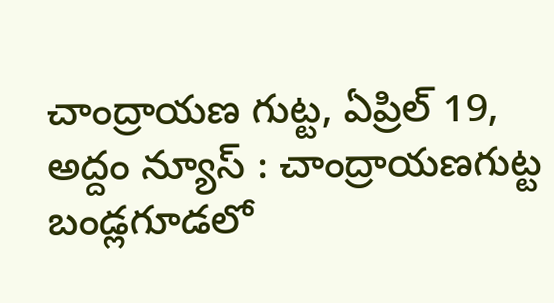చాంద్రాయణ గుట్ట, ఏప్రిల్ 19, అద్దం న్యూస్ : చాంద్రాయణగుట్ట బండ్లగూడలో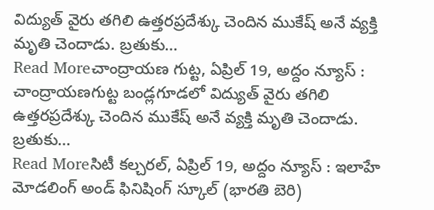విద్యుత్ వైరు తగిలి ఉత్తరప్రదేశ్కు చెందిన ముకేష్ అనే వ్యక్తి మృతి చెందాడు. బ్రతుకు…
Read Moreచాంద్రాయణ గుట్ట, ఏప్రిల్ 19, అద్దం న్యూస్ : చాంద్రాయణగుట్ట బండ్లగూడలో విద్యుత్ వైరు తగిలి ఉత్తరప్రదేశ్కు చెందిన ముకేష్ అనే వ్యక్తి మృతి చెందాడు. బ్రతుకు…
Read Moreసిటీ కల్చరల్, ఏప్రిల్ 19, అద్దం న్యూస్ : ఇలాహే మోడలింగ్ అండ్ ఫినిషింగ్ స్కూల్ (భారతి బెరి)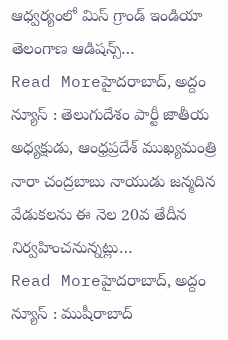ఆధ్వర్యంలో మిస్ గ్రాండ్ ఇండియా తెలంగాణ ఆడిషన్స్…
Read Moreహైదరాబాద్, అద్దం న్యూస్ : తెలుగుదేశం పార్టీ జాతీయ అధ్యక్షుడు, ఆంధ్రప్రదేశ్ ముఖ్యమంత్రి నారా చంద్రబాబు నాయుడు జన్మదిన వేడుకలను ఈ నెల 20వ తేదీన నిర్వహించనున్నట్లు…
Read Moreహైదరాబాద్, అద్దం న్యూస్ : ముషీరాబాద్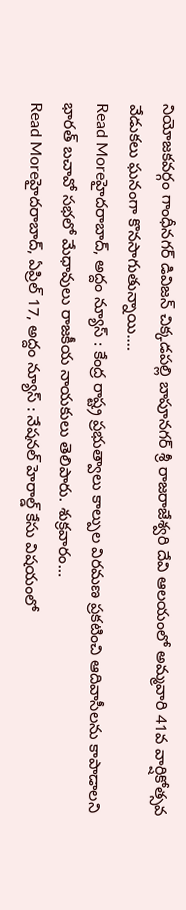నియోజకవర్గం గాంధీనగర్ డివిజన్ చిక్కడపల్లి బాపూనగర్ శ్రీ రాజరాజేశ్వరి దేవి ఆలయంలో అమ్మవారి 41వ వార్షికోత్సవ వేడుకలు ఘనంగా కొనసాగుతున్నాయి.…
Read Moreహైదరాబాద్, అద్దం న్యూస్ : కేంద్ర రాష్ట్ర ప్రభుత్వాలు కాల్పుల విరమణ ప్రకటించి ఆదివాసీలను కాపాడాలని భారత్ బచావో సభలో మేధావులు రాజకీయ నాయకులు తెలిపారు. శుక్రవారం…
Read Moreహైదరాబాద్, ఏప్రిల్ 17, అద్దం న్యూస్ : నేషనల్ హెరాల్డ్ కేసు విషయంలో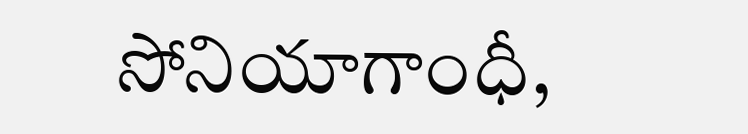సోనియాగాంధీ,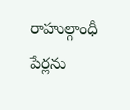రాహుల్గాంధీ పేర్లను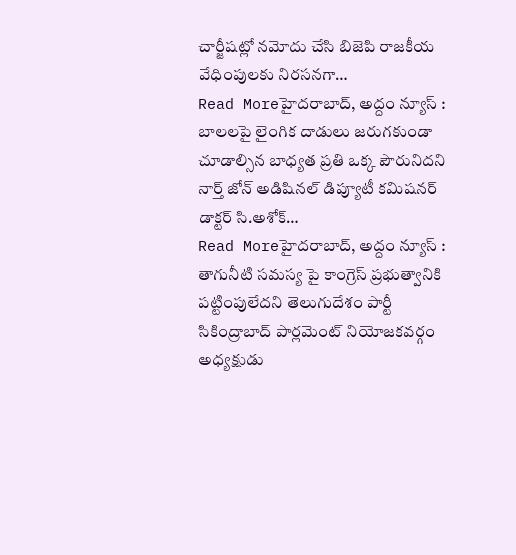చార్జీషట్లో నమోదు చేసి బిజెపి రాజకీయ వేధింపులకు నిరసనగా…
Read Moreహైదరాబాద్, అద్దం న్యూస్ : బాలలపై లైంగిక దాడులు జరుగకుండా చూడాల్సిన బాధ్యత ప్రతి ఒక్క పౌరునిదని నార్త్ జోన్ అడిషినల్ డిప్యూటీ కమిషనర్ డాక్టర్ సి.అశోక్…
Read Moreహైదరాబాద్, అద్దం న్యూస్ : తాగునీటి సమస్య పై కాంగ్రెస్ ప్రభుత్వానికి పట్టింపులేదని తెలుగుదేశం పార్టీ సికింద్రాబాద్ పార్లమెంట్ నియోజకవర్గం అధ్యక్షుడు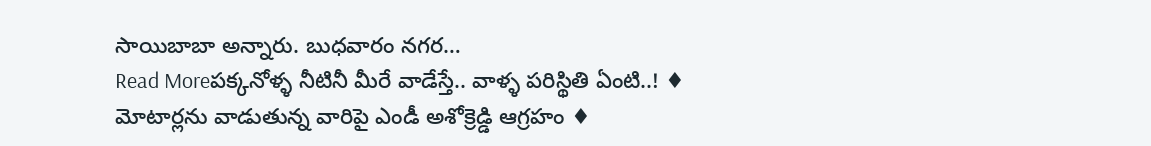సాయిబాబా అన్నారు. బుధవారం నగర…
Read Moreపక్కనోళ్ళ నీటినీ మీరే వాడేస్తే.. వాళ్ళ పరిస్థితి ఏంటి..! ♦ మోటార్లను వాడుతున్న వారిపై ఎండీ అశోక్రెడ్డి ఆగ్రహం ♦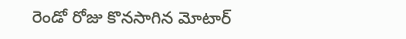రెండో రోజు కొనసాగిన మోటార్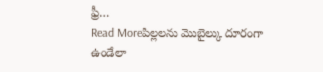ఫ్రీ…
Read Moreపిల్లలను మొబైల్కు దూరంగా ఉండేలా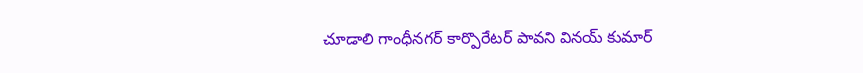చూడాలి గాంధీనగర్ కార్పొరేటర్ పావని వినయ్ కుమార్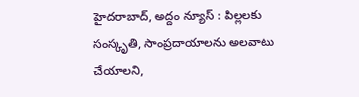హైదరాబాద్, అద్దం న్యూస్ : పిల్లలకు సంస్కృతి, సాంప్రదాయాలను అలవాటు చేయాలని,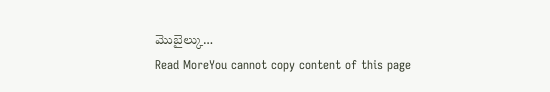మొబైల్కు…
Read MoreYou cannot copy content of this page